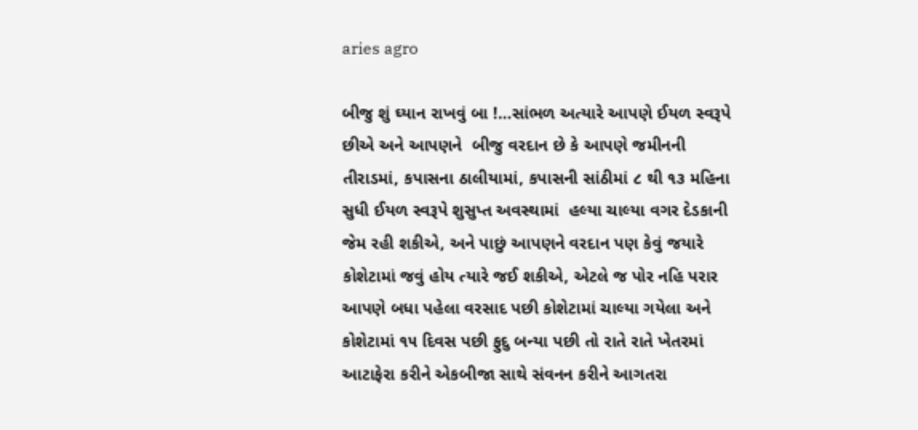aries agro

બીજુ શું ઘ્યાન રાખવું બા !…સાંભળ અત્યારે આપણે ઈયળ સ્વરૂપે છીએ અને આપણને  બીજુ વરદાન છે કે આપણે જમીનની તીરાડમાં, કપાસના ઠાલીયામાં, કપાસની સાંઠીમાં ૮ થી ૧૩ મહિના સુધી ઈયળ સ્વરૂપે શુસુપ્ત અવસ્થામાં  હલ્યા ચાલ્યા વગર દેડકાની જેમ રહી શકીએ, અને પાછું આપણને વરદાન પણ કેવું જયારે કોશેટામાં જવું હોય ત્યારે જઈ શકીએ, એટલે જ પોર નહિ પરાર આપણે બધા પહેલા વરસાદ પછી કોશેટામાં ચાલ્યા ગયેલા અને કોશેટામાં ૧૫ દિવસ પછી ફુદુ બન્યા પછી તો રાતે રાતે ખેતરમાં આટાફેરા કરીને એકબીજા સાથે સંવનન કરીને આગતરા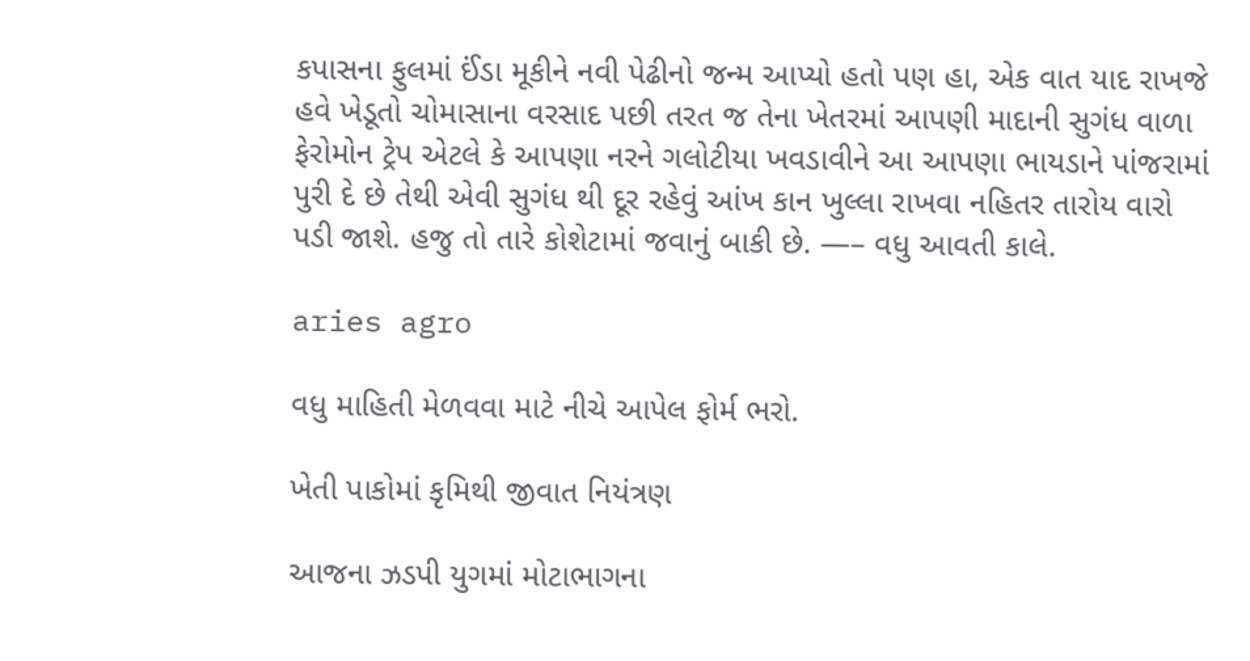કપાસના ફુલમાં ઈંડા મૂકીને નવી પેઢીનો જન્મ આપ્યો હતો પણ હા, એક વાત યાદ રાખજે હવે ખેડૂતો ચોમાસાના વરસાદ પછી તરત જ તેના ખેતરમાં આપણી માદાની સુગંધ વાળા ફેરોમોન ટ્રેપ એટલે કે આપણા નરને ગલોટીયા ખવડાવીને આ આપણા ભાયડાને પાંજરામાં   પુરી દે છે તેથી એવી સુગંધ થી દૂર રહેવું આંખ કાન ખુલ્લા રાખવા નહિતર તારોય વારો પડી જાશે. હજુ તો તારે કોશેટામાં જવાનું બાકી છે. —– વધુ આવતી કાલે.

aries agro

વધુ માહિતી મેળવવા માટે નીચે આપેલ ફોર્મ ભરો.

ખેતી પાકોમાં કૃમિથી જીવાત નિયંત્રણ

આજના ઝડપી યુગમાં મોટાભાગના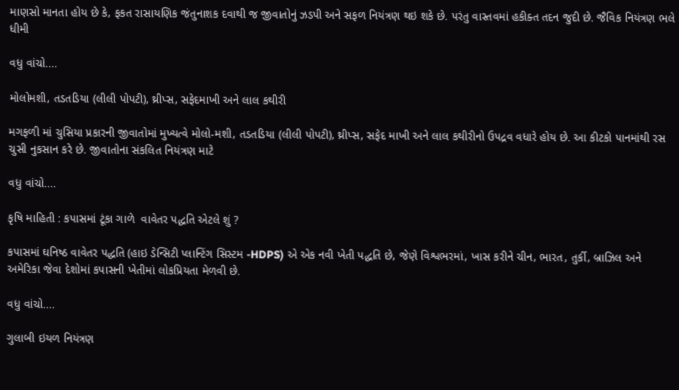માણસો માનતા હોય છે કે, ફકત રાસાયણિક જંતુનાશક દવાથી જ જીવાતોનું ઝડપી અને સફળ નિયંત્રણ થઇ શકે છે. પરંતુ વાસ્તવમાં હકીક્ત તદન જુદી છે. જૈવિક નિયંત્રણ ભલે ધીમી

વધુ વાંચો....

મોલોમશી, તડતડિયા (લીલી પોપટી), થ્રીપ્સ, સફેદમાખી અને લાલ કથીરી

મગફળી માં ચુસિયા પ્રકારની જીવાતોમાં મુખ્યત્વે મોલો-મશી, તડતડિયા (લીલી પોપટી), થ્રીપ્સ, સફેદ માખી અને લાલ કથીરીનો ઉપદ્રવ વધારે હોય છે. આ કીટકો પાનમાંથી રસ ચુસી નુકસાન કરે છે. જીવાતોના સંકલિત નિયંત્રણ માટે

વધુ વાંચો....

કૃષિ માહિતી : કપાસમાં ટૂંકા ગાળે  વાવેતર પદ્ધતિ એટલે શું ?

કપાસમાં ઘનિષ્ઠ વાવેતર પદ્ધતિ (હાઇ ડેન્સિટી પ્લાન્ટિંગ સિસ્ટમ -HDPS) એ એક નવી ખેતી પદ્ધતિ છે, જેણે વિશ્વભરમાં, ખાસ કરીને ચીન, ભારત, તુર્કી, બ્રાઝિલ અને અમેરિકા જેવા દેશોમાં કપાસની ખેતીમાં લોકપ્રિયતા મેળવી છે.

વધુ વાંચો....

ગુલાબી ઇયળ નિયંત્રણ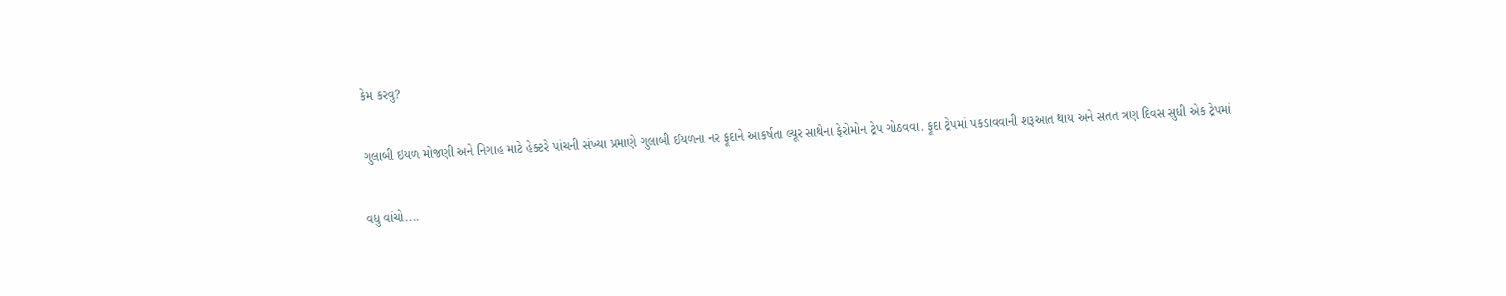કેમ કરવુ?

ગુલાબી ઇયળ મોજણી અને નિગાહ માટે હેક્ટરે પાંચની સંખ્યા પ્રમાણે ગુલાબી ઈયળના નર ફૂદાને આકર્ષતા લ્યૂર સાથેના ફેરોમોન ટ્રેપ ગોઠવવા. ફૂદા ટ્રેપમાં પકડાવવાની શરૂઆત થાય અને સતત ત્રણ દિવસ સુધી એક ટ્રેપમાં

વધુ વાંચો....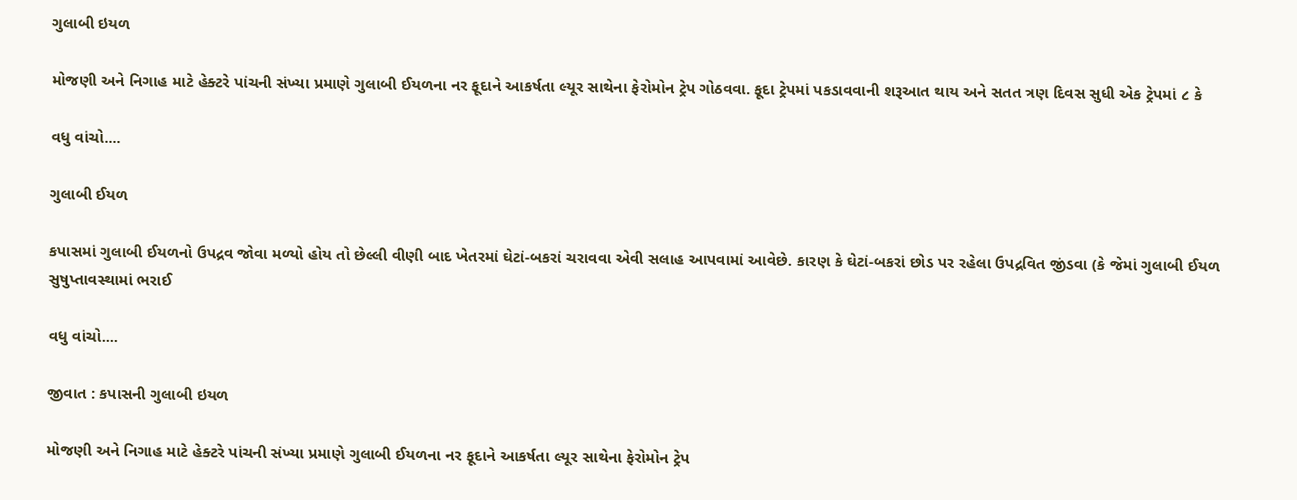ગુલાબી ઇયળ

મોજણી અને નિગાહ માટે હેક્ટરે પાંચની સંખ્યા પ્રમાણે ગુલાબી ઈયળના નર ફૂદાને આકર્ષતા લ્યૂર સાથેના ફેરોમોન ટ્રેપ ગોઠવવા. ફૂદા ટ્રેપમાં પકડાવવાની શરૂઆત થાય અને સતત ત્રણ દિવસ સુધી એક ટ્રેપમાં ૮ કે

વધુ વાંચો....

ગુલાબી ઈયળ

કપાસમાં ગુલાબી ઈયળનો ઉપદ્રવ જોવા મળ્યો હોય તો છેલ્લી વીણી બાદ ખેતરમાં ઘેટાં-બકરાં ચરાવવા એવી સલાહ આપવામાં આવેછે. કારણ કે ઘેટાં-બકરાં છોડ પર રહેલા ઉપદ્રવિત જીંડવા (કે જેમાં ગુલાબી ઈયળ સુષુપ્તાવસ્થામાં ભરાઈ

વધુ વાંચો....

જીવાત : કપાસની ગુલાબી ઇયળ

મોજણી અને નિગાહ માટે હેક્ટરે પાંચની સંખ્યા પ્રમાણે ગુલાબી ઈયળના નર ફૂદાને આકર્ષતા લ્યૂર સાથેના ફેરોમોન ટ્રેપ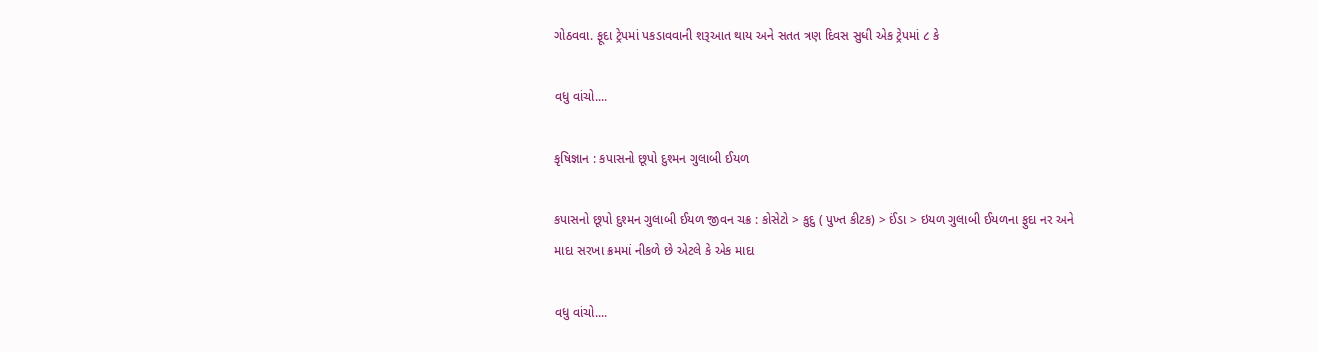ગોઠવવા. ફૂદા ટ્રેપમાં પકડાવવાની શરૂઆત થાય અને સતત ત્રણ દિવસ સુધી એક ટ્રેપમાં ૮ કે

વધુ વાંચો....

કૃષિજ્ઞાન : કપાસનો છૂપો દુશ્મન ગુલાબી ઈયળ

કપાસનો છૂપો દુશ્મન ગુલાબી ઈયળ જીવન ચક્ર : કોસેટો > કુદુ ( પુખ્ત કીટક) > ઈંડા > ઇયળ ગુલાબી ઈયળના ફુદા નર અને માદા સરખા ક્રમમાં નીકળે છે એટલે કે એક માદા

વધુ વાંચો....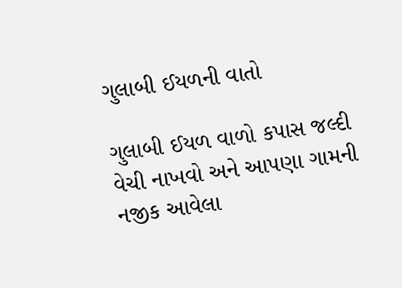ગુલાબી ઈયળની વાતો

ગુલાબી ઈયળ વાળો કપાસ જલ્દી વેચી નાખવો અને આપણા ગામની નજીક આવેલા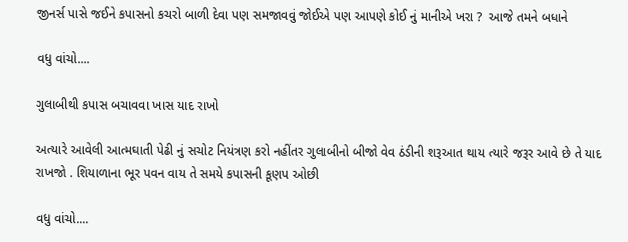જીનર્સ પાસે જઈને કપાસનો કચરો બાળી દેવા પણ સમજાવવું જોઈએ પણ આપણે કોઈ નું માનીએ ખરા ?  આજે તમને બધાને

વધુ વાંચો....

ગુલાબીથી કપાસ બચાવવા ખાસ યાદ રાખો

અત્યારે આવેલી આત્મઘાતી પેઢી નું સચોટ નિયંત્રણ કરો નહીંતર ગુલાબીનો બીજો વેવ ઠંડીની શરૂઆત થાય ત્યારે જરૂર આવે છે તે યાદ રાખજો . શિયાળાના ભૂર પવન વાય તે સમયે કપાસની કૂણપ ઓછી

વધુ વાંચો....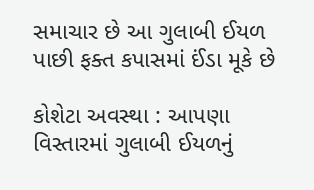સમાચાર છે આ ગુલાબી ઈયળ પાછી ફક્ત કપાસમાં ઈંડા મૂકે છે

કોશેટા અવસ્થા : આપણા વિસ્તારમાં ગુલાબી ઈયળનું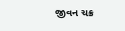જીવન ચક્ર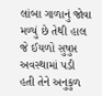લાંબા ગાળાનું જોવા મળ્યું છે તેથી હાલ જે ઈયળો સુષુપ્ત અવસ્થામાં પડી હતી તેને અનુકુળ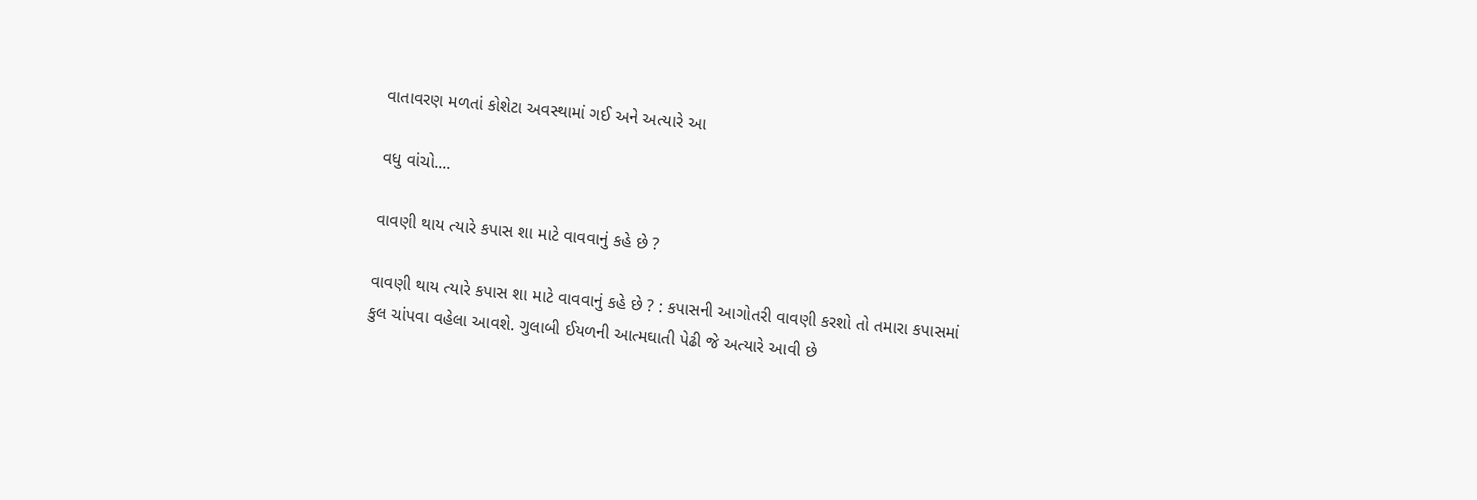વાતાવરણ મળતાં કોશેટા અવસ્થામાં ગઈ અને અત્યારે આ

વધુ વાંચો....

વાવણી થાય ત્યારે કપાસ શા માટે વાવવાનું કહે છે ?

વાવણી થાય ત્યારે કપાસ શા માટે વાવવાનું કહે છે ? : કપાસની આગોતરી વાવણી કરશો તો તમારા કપાસમાં કુલ ચાંપવા વહેલા આવશે. ગુલાબી ઈયળની આત્મઘાતી પેઢી જે અત્યારે આવી છે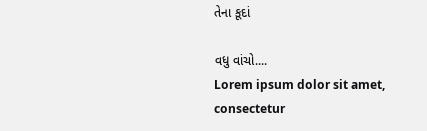તેના કૂદાં

વધુ વાંચો....
Lorem ipsum dolor sit amet, consectetur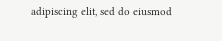adipiscing elit, sed do eiusmod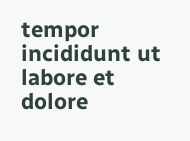tempor incididunt ut labore et dolore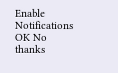Enable Notifications OK No thanks